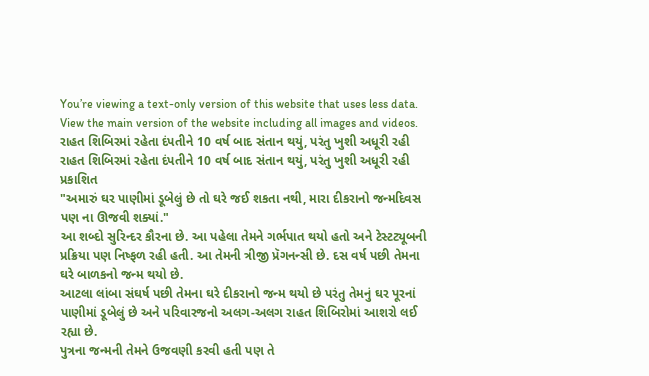You’re viewing a text-only version of this website that uses less data. View the main version of the website including all images and videos.
રાહત શિબિરમાં રહેતા દંપતીને 10 વર્ષ બાદ સંતાન થયું, પરંતુ ખુશી અધૂરી રહી
રાહત શિબિરમાં રહેતા દંપતીને 10 વર્ષ બાદ સંતાન થયું, પરંતુ ખુશી અધૂરી રહી
પ્રકાશિત
"અમારું ઘર પાણીમાં ડૂબેલું છે તો ઘરે જઈ શકતા નથી, મારા દીકરાનો જન્મદિવસ પણ ના ઊજવી શક્યાં."
આ શબ્દો સુરિન્દર કૌરના છે. આ પહેલા તેમને ગર્ભપાત થયો હતો અને ટેસ્ટટ્યૂબની પ્રક્રિયા પણ નિષ્ફળ રહી હતી. આ તેમની ત્રીજી પ્રૅગનન્સી છે. દસ વર્ષ પછી તેમના ઘરે બાળકનો જન્મ થયો છે.
આટલા લાંબા સંઘર્ષ પછી તેમના ઘરે દીકરાનો જન્મ થયો છે પરંતુ તેમનું ઘર પૂરનાં પાણીમાં ડૂબેલું છે અને પરિવારજનો અલગ-અલગ રાહત શિબિરોમાં આશરો લઈ રહ્યા છે.
પુત્રના જન્મની તેમને ઉજવણી કરવી હતી પણ તે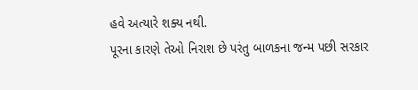હવે અત્યારે શક્ય નથી.
પૂરના કારણે તેઓ નિરાશ છે પરંતુ બાળકના જન્મ પછી સરકાર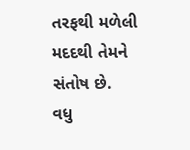તરફથી મળેલી મદદથી તેમને સંતોષ છે.
વધુ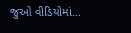જુઓ વીડિયોમાં...